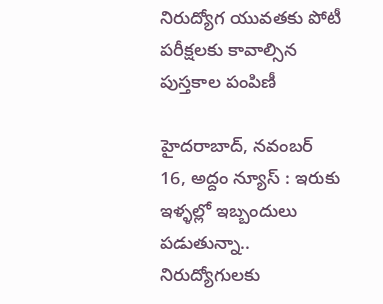నిరుద్యోగ యువతకు పోటీ ప‌రీక్ష‌ల‌కు కావాల్సిన పుస్తకాల పంపిణీ

హైదరాబాద్, న‌వంబ‌ర్ 16, అద్దం న్యూస్ : ఇరుకు ఇళ్ళల్లో ఇబ్బందులు పడుతున్నా.. నిరుద్యోగులకు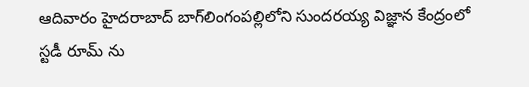ఆదివారం హైద‌రాబాద్‌ బాగ్‌లింగంప‌ల్లిలోని సుందరయ్య విజ్ఞాన కేంద్రంలో స్టడీ రూమ్ ను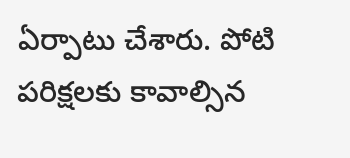ఏర్పాటు చేశారు. పోటి పరిక్షలకు కావాల్సిన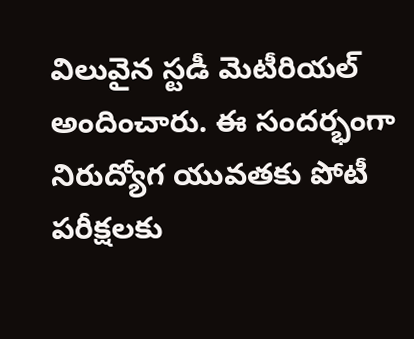విలువైన స్టడీ మెటీరియల్ అందించారు. ఈ సంద‌ర్భంగా నిరుద్యోగ యువతకు పోటీ ప‌రీక్ష‌ల‌కు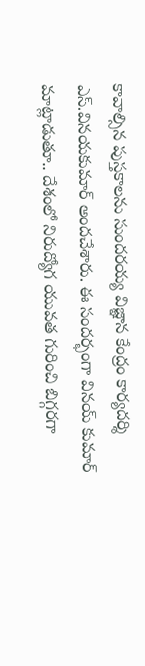కావాల్సిన పుస్తకాలను సుందరయ్య విజ్ఞాన కేంద్రం కార్యదర్శి ఎస్.వినయకుమార్ అంద‌చేశారు. ఈ సంద‌ర్భంగా విన‌య్ కుమార్ మాట్లాడుతూ.. దేశంలో నిరుద్యోగ యువత గురించి బిగ్గరగా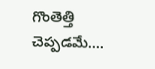గొంతెత్తి చెప్పడమే....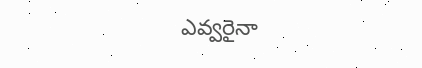ఎవ్వరైనా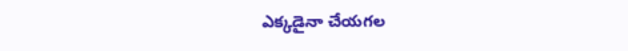ఎక్కడైనా చేయగల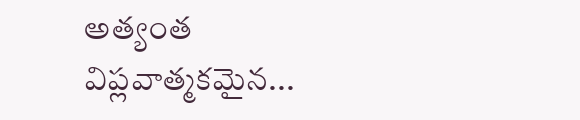అత్యంత విప్లవాత్మకమైన...